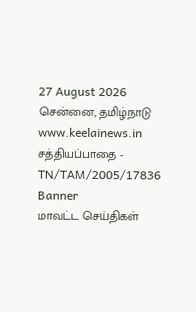27 August 2026 சென்னை, தமிழ்நாடு
www.keelainews.in
சத்தியப்பாதை - TN/TAM/2005/17836
Banner
மாவட்ட செய்திகள்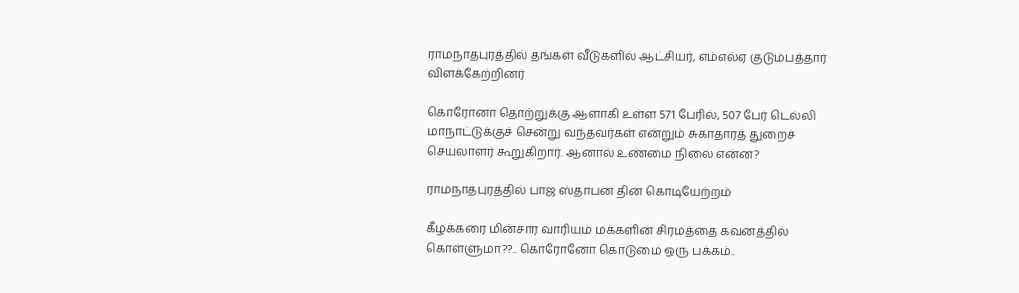ராமநாதபுரத்தில் தங்கள் வீடுகளில் ஆட்சியர், எம்எல்ஏ குடும்பத்தார் விளக்கேற்றினர்

கொரோனா தொற்றுக்கு ஆளாகி உள்ள 571 பேரில், 507 பேர் டெல்லி மாநாட்டுக்குச் சென்று வந்தவர்கள் என்றும் சுகாதாரத் துறைச் செயலாளர் கூறுகிறார். ஆனால் உண்மை நிலை என்ன?

ராமநாதபுரத்தில் பாஜ ஸ்தாபன தின கொடியேற்றம்

கீழக்கரை மின்சார வாரியம் மக்களின் சிரமத்தை கவனத்தில் கொள்ளுமா??.. கொரோனோ கொடுமை ஒரு பக்கம்..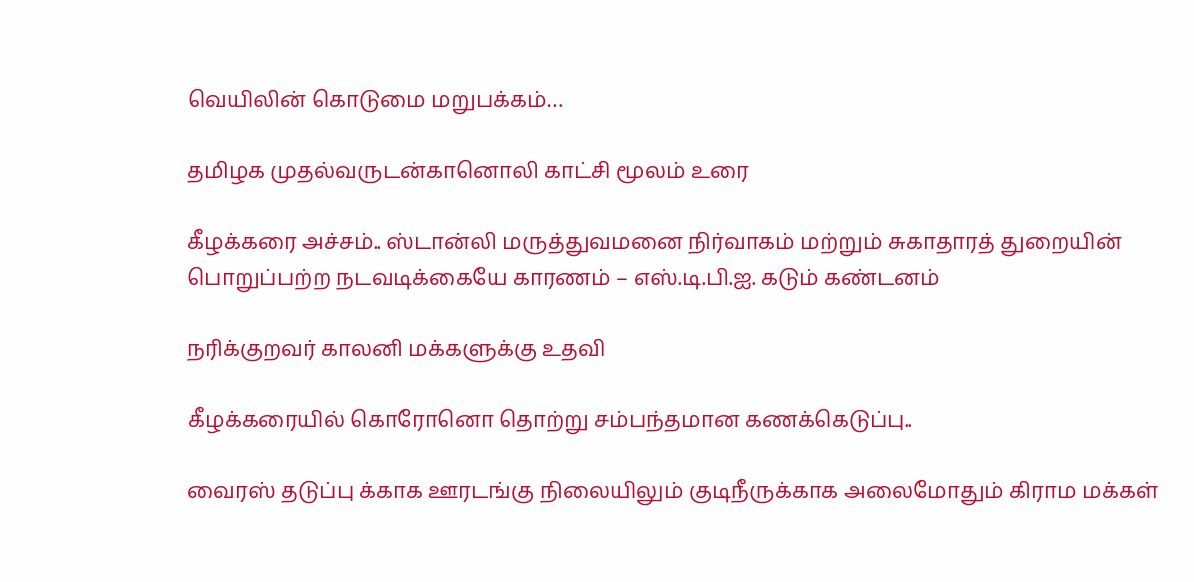வெயிலின் கொடுமை மறுபக்கம்…

தமிழக முதல்வருடன்கானொலி காட்சி மூலம் உரை

கீழக்கரை அச்சம்.. ஸ்டான்லி மருத்துவமனை நிர்வாகம் மற்றும் சுகாதாரத் துறையின் பொறுப்பற்ற நடவடிக்கையே காரணம் – எஸ்.டி.பி.ஐ. கடும் கண்டனம்

நரிக்குறவர் காலனி மக்களுக்கு உதவி

கீழக்கரையில் கொரோனொ தொற்று சம்பந்தமான கணக்கெடுப்பு..

வைரஸ் தடுப்பு க்காக ஊரடங்கு நிலையிலும் குடிநீருக்காக அலைமோதும் கிராம மக்கள்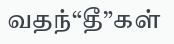வதந்“தீ”கள்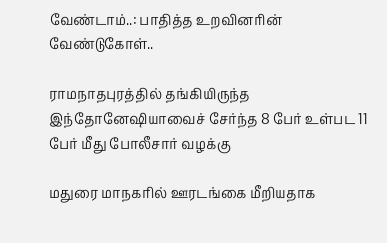வேண்டாம்..: பாதித்த உறவினரின் வேண்டுகோள்..

ராமநாதபுரத்தில் தங்கியிருந்த இந்தோனேஷியாவைச் சேர்ந்த 8 பேர் உள்பட 11 பேர் மீது போலீசார் வழக்கு

மதுரை மாநகரில் ஊரடங்கை மீறியதாக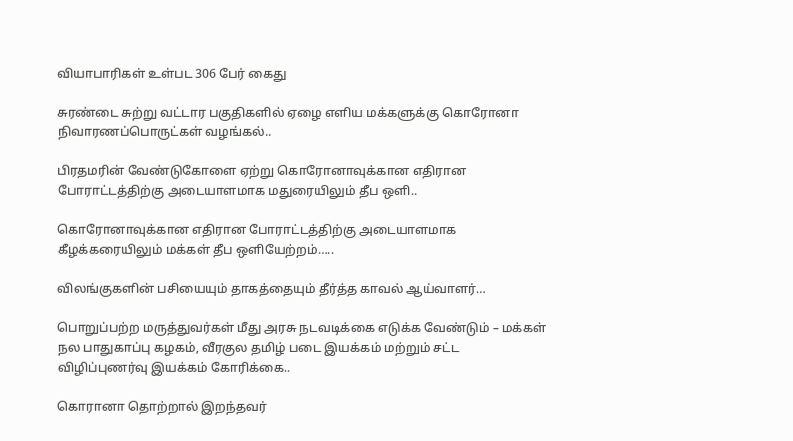வியாபாரிகள் உள்பட 306 பேர் கைது

சுரண்டை சுற்று வட்டார பகுதிகளில் ஏழை எளிய மக்களுக்கு கொரோனா நிவாரணப்பொருட்கள் வழங்கல்..

பிரதமரின் வேண்டுகோளை ஏற்று கொரோனாவுக்கான எதிரான போராட்டத்திற்கு அடையாளமாக மதுரையிலும் தீப ஒளி..

கொரோனாவுக்கான எதிரான போராட்டத்திற்கு அடையாளமாக கீழக்கரையிலும் மக்கள் தீப ஒளியேற்றம்…..

விலங்குகளின் பசியையும் தாகத்தையும் தீர்த்த காவல் ஆய்வாளர்…

பொறுப்பற்ற மருத்துவர்கள் மீது அரசு நடவடிக்கை எடுக்க வேண்டும் – மக்கள் நல பாதுகாப்பு கழகம், வீரகுல தமிழ் படை இயக்கம் மற்றும் சட்ட விழிப்புணர்வு இயக்கம் கோரிக்கை..

கொரானா தொற்றால் இறந்தவர்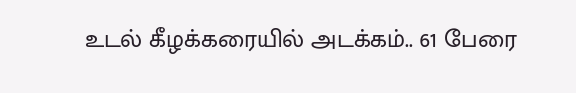உடல் கீழக்கரையில் அடக்கம்.. 61 பேரை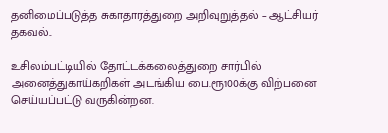தனிமைப்படுத்த சுகாதாரத்துறை அறிவுறுத்தல் – ஆட்சியர் தகவல்..

உசிலம்பட்டியில் தோட்டக்கலைத்துறை சார்பில் அனைத்துகாய்கறிகள் அடங்கிய பை.ரூ100க்கு விற்பனை செய்யப்பட்டு வருகின்றன.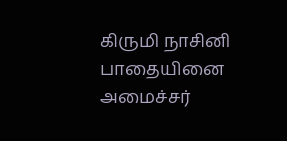கிருமி நாசினி பாதையினை அமைச்சர்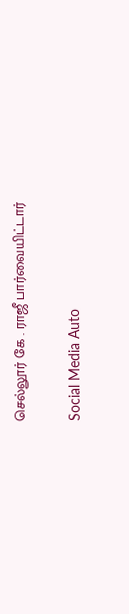செல்லூர் கே . ராஜீ பார்வையிட்டார்

Social Media Auto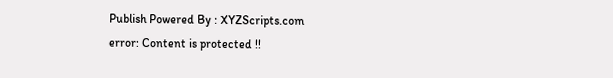Publish Powered By : XYZScripts.com
error: Content is protected !!